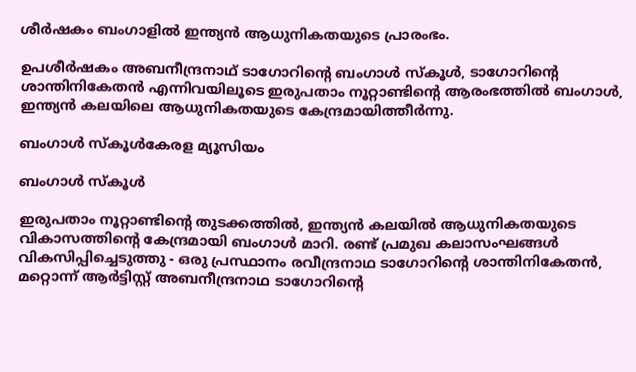ശീർഷകം ബംഗാളിൽ ഇന്ത്യൻ ആധുനികതയുടെ പ്രാരംഭം.

ഉപശീർഷകം അബനീന്ദ്രനാഥ്‌ ടാഗോറിന്റെ ബംഗാൾ സ്‌കൂൾ, ടാഗോറിന്റെ ശാന്തിനികേതൻ എന്നിവയിലൂടെ ഇരുപതാം നൂറ്റാണ്ടിന്റെ ആരംഭത്തിൽ ബംഗാൾ, ഇന്ത്യൻ കലയിലെ ആധുനികതയുടെ കേന്ദ്രമായിത്തീർന്നു.

ബംഗാൾ സ്‌കൂൾകേരള മ്യൂസിയം

ബംഗാൾ സ്‌കൂൾ

ഇരുപതാം നൂറ്റാണ്ടിന്റെ തുടക്കത്തിൽ, ഇന്ത്യൻ കലയിൽ ആധുനികതയുടെ വികാസത്തിന്റെ കേന്ദ്രമായി ബംഗാൾ മാറി. രണ്ട് പ്രമുഖ കലാസംഘങ്ങൾ വികസിപ്പിച്ചെടുത്തു - ഒരു പ്രസ്ഥാനം രവീന്ദ്രനാഥ ടാഗോറിന്റെ ശാന്തിനികേതൻ, മറ്റൊന്ന് ആർട്ടിസ്റ്റ് അബനീന്ദ്രനാഥ ടാഗോറിന്റെ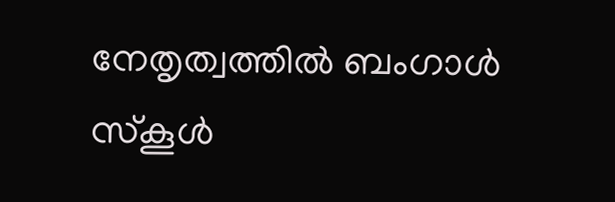നേതൃത്വത്തിൽ ബംഗാൾ സ്കൂൾ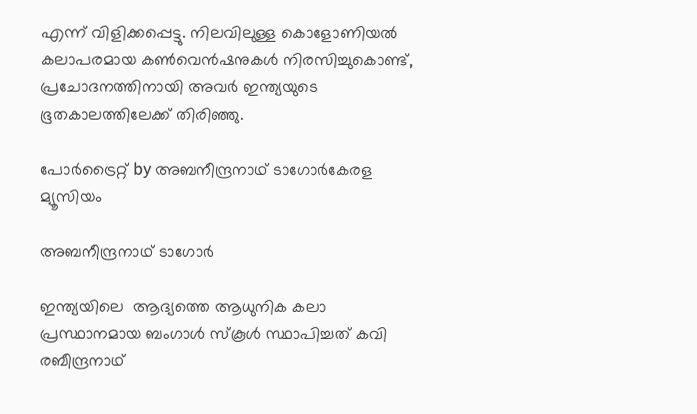എന്ന് വിളിക്കപ്പെട്ടു. നിലവിലുള്ള കൊളോണിയൽ കലാപരമായ കൺവെൻഷനുകൾ നിരസിച്ചുകൊണ്ട്, പ്രചോദനത്തിനായി അവർ ഇന്ത്യയുടെ ഭൂതകാലത്തിലേക്ക് തിരിഞ്ഞു.

പോർട്രൈറ്റ് by അബനീന്ദ്രനാഥ് ടാഗോർകേരള മ്യൂസിയം

അബനീന്ദ്രനാഥ് ടാഗോർ

ഇന്ത്യയിലെ  ആദ്യത്തെ ആധുനിക കലാ പ്രസ്ഥാനമായ ബംഗാൾ സ്‌കൂൾ സ്ഥാപിച്ചത് കവി രബീന്ദ്രനാഥ്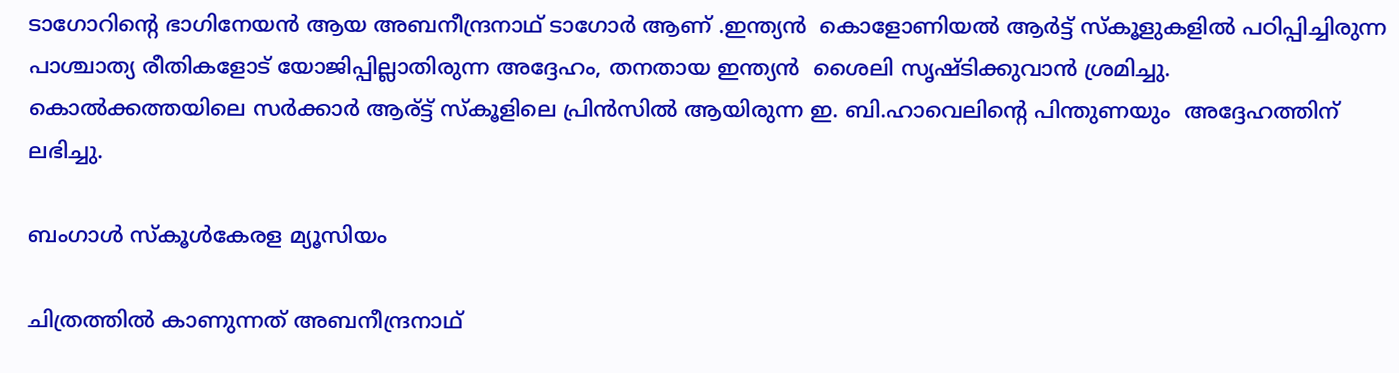ടാഗോറിന്റെ ഭാഗിനേയൻ ആയ അബനീന്ദ്രനാഥ് ടാഗോർ ആണ് .ഇന്ത്യൻ  കൊളോണിയൽ ആർട്ട് സ്‌കൂളുകളിൽ പഠിപ്പിച്ചിരുന്ന പാശ്ചാത്യ രീതികളോട് യോജിപ്പില്ലാതിരുന്ന അദ്ദേഹം, തനതായ ഇന്ത്യൻ  ശൈലി സൃഷ്ടിക്കുവാൻ ശ്രമിച്ചു. കൊൽക്കത്തയിലെ സർക്കാർ ആര്ട്ട് സ്‌കൂളിലെ പ്രിൻസിൽ ആയിരുന്ന ഇ. ബി.ഹാവെലിന്റെ പിന്തുണയും  അദ്ദേഹത്തിന് ലഭിച്ചു.

ബംഗാൾ സ്‌കൂൾകേരള മ്യൂസിയം

ചിത്രത്തിൽ കാണുന്നത് അബനീന്ദ്രനാഥ്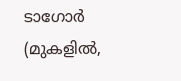ടാഗോർ (മുകളിൽ,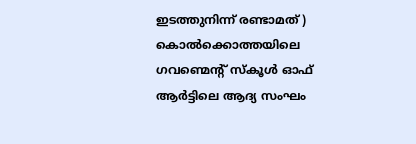ഇടത്തുനിന്ന് രണ്ടാമത് ) കൊൽക്കൊത്തയിലെ ഗവണ്മെന്റ് സ്‌കൂൾ ഓഫ് ആർട്ടിലെ ആദ്യ സംഘം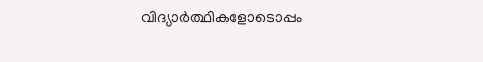വിദ്യാർത്ഥികളോടൊപ്പം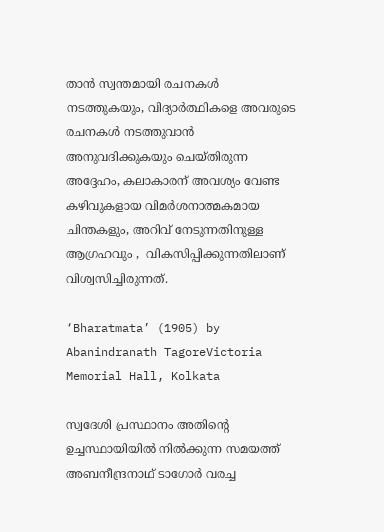താൻ സ്വന്തമായി രചനകൾ നടത്തുകയും, വിദ്യാർത്ഥികളെ അവരുടെ രചനകൾ നടത്തുവാൻ അനുവദിക്കുകയും ചെയ്തിരുന്ന അദ്ദേഹം, കലാകാരന് അവശ്യം വേണ്ട കഴിവുകളായ വിമർശനാത്മകമായ ചിന്തകളും, അറിവ് നേടുന്നതിനുള്ള ആഗ്രഹവും ,  വികസിപ്പിക്കുന്നതിലാണ് വിശ്വസിച്ചിരുന്നത്.

‘Bharatmata’ (1905) by Abanindranath TagoreVictoria Memorial Hall, Kolkata

സ്വദേശി പ്രസ്ഥാനം അതിന്റെ ഉച്ചസ്ഥായിയിൽ നിൽക്കുന്ന സമയത്ത് അബനീന്ദ്രനാഥ് ടാഗോർ വരച്ച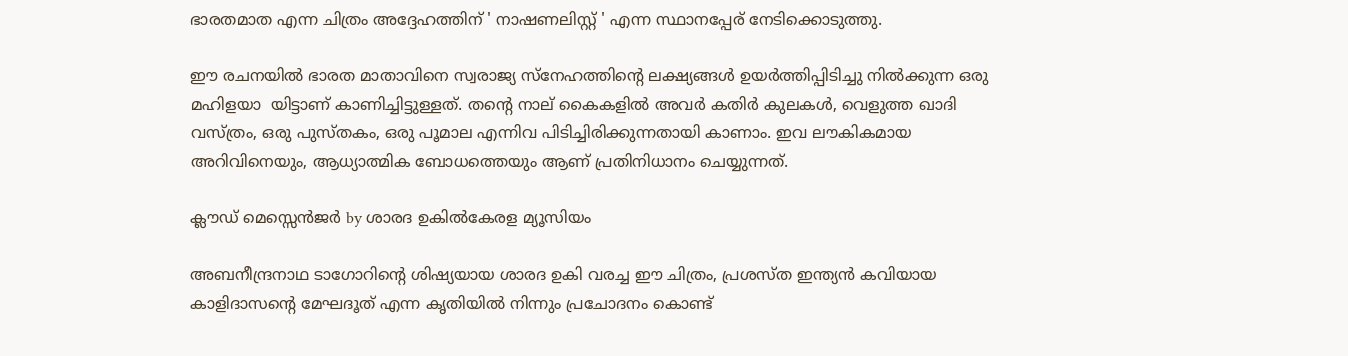ഭാരതമാത എന്ന ചിത്രം അദ്ദേഹത്തിന് ' നാഷണലിസ്റ്റ് ' എന്ന സ്ഥാനപ്പേര് നേടിക്കൊടുത്തു.

ഈ രചനയിൽ ഭാരത മാതാവിനെ സ്വരാജ്യ സ്നേഹത്തിന്റെ ലക്ഷ്യങ്ങൾ ഉയർത്തിപ്പിടിച്ചു നിൽക്കുന്ന ഒരു മഹിളയാ  യിട്ടാണ് കാണിച്ചിട്ടുള്ളത്. തന്റെ നാല് കൈകളിൽ അവർ കതിർ കുലകൾ, വെളുത്ത ഖാദി വസ്ത്രം, ഒരു പുസ്തകം, ഒരു പൂമാല എന്നിവ പിടിച്ചിരിക്കുന്നതായി കാണാം. ഇവ ലൗകികമായ അറിവിനെയും, ആധ്യാത്മിക ബോധത്തെയും ആണ് പ്രതിനിധാനം ചെയ്യുന്നത്.

ക്ലൗഡ് മെസ്സെൻജർ by ശാരദ ഉകിൽകേരള മ്യൂസിയം

അബനീന്ദ്രനാഥ ടാഗോറിന്റെ ശിഷ്യയായ ശാരദ ഉകി വരച്ച ഈ ചിത്രം, പ്രശസ്ത ഇന്ത്യൻ കവിയായ കാളിദാസന്റെ മേഘദൂത് എന്ന കൃതിയിൽ നിന്നും പ്രചോദനം കൊണ്ട്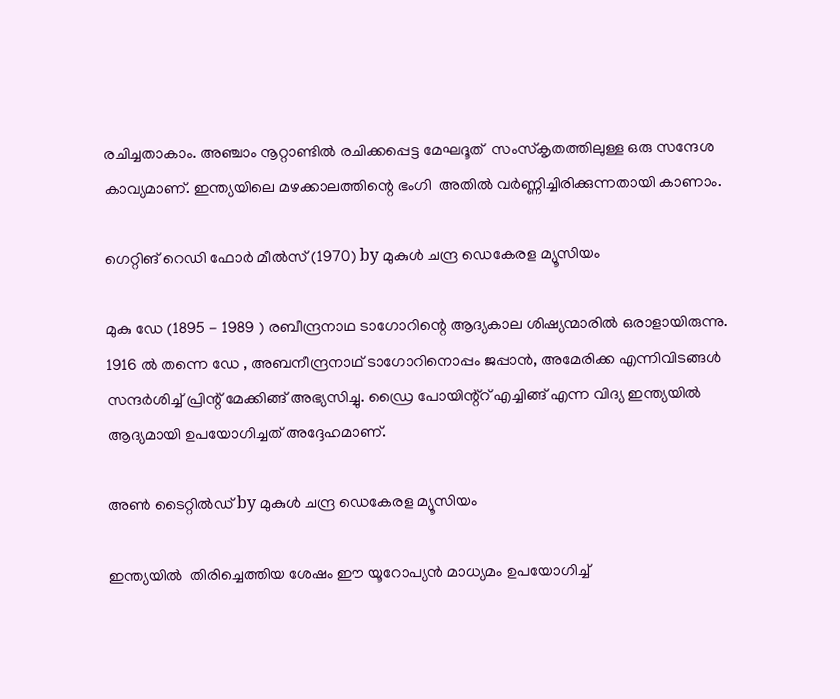രചിച്ചതാകാം. അഞ്ചാം നൂറ്റാണ്ടിൽ രചിക്കപ്പെട്ട മേഘദൂത്  സംസ്‌കൃതത്തിലുള്ള ഒരു സന്ദേശ കാവ്യമാണ്. ഇന്ത്യയിലെ മഴക്കാലത്തിന്റെ ഭംഗി  അതിൽ വർണ്ണിച്ചിരിക്കുന്നതായി കാണാം.

ഗെറ്റിങ് റെഡി ഫോർ മീൽസ് (1970) by മുകുൾ ചന്ദ്ര ഡെകേരള മ്യൂസിയം

മുകു ഡേ (1895 - 1989 ) രബീന്ദ്രനാഥ ടാഗോറിന്റെ ആദ്യകാല ശിഷ്യന്മാരിൽ ഒരാളായിരുന്നു. 1916 ൽ തന്നെ ഡേ , അബനീന്ദ്രനാഥ് ടാഗോറിനൊപ്പം ജപ്പാൻ, അമേരിക്ക എന്നിവിടങ്ങൾ സന്ദർശിച്ച് പ്രിന്റ് മേക്കിങ്ങ് അഭ്യസിച്ചു. ഡ്രൈ പോയിന്റ്റ് എച്ചിങ്ങ് എന്ന വിദ്യ ഇന്ത്യയിൽ ആദ്യമായി ഉപയോഗിച്ചത് അദ്ദേഹമാണ്.

അൺ ടൈറ്റിൽഡ് by മുകുൾ ചന്ദ്ര ഡെകേരള മ്യൂസിയം

ഇന്ത്യയിൽ  തിരിച്ചെത്തിയ ശേഷം ഈ യൂറോപ്യൻ മാധ്യമം ഉപയോഗിച്ച്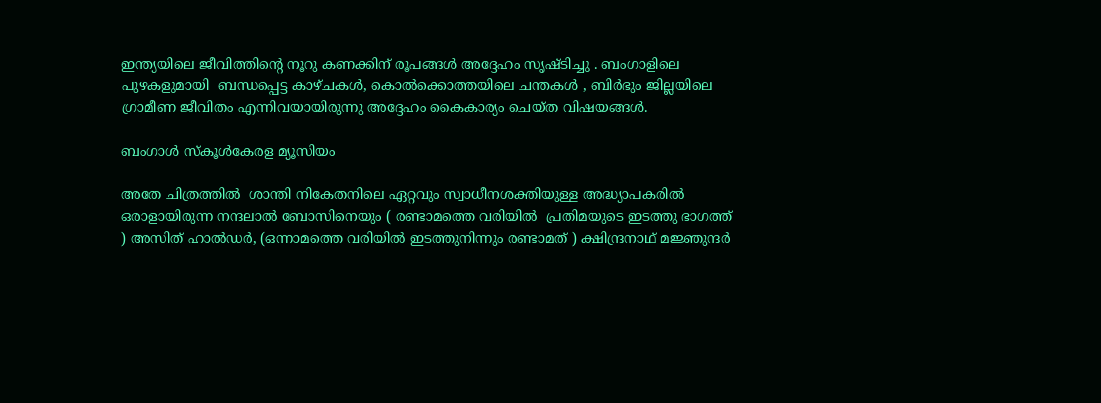ഇന്ത്യയിലെ ജീവിത്തിന്റെ നൂറു കണക്കിന് രൂപങ്ങൾ അദ്ദേഹം സൃഷ്ടിച്ചു . ബംഗാളിലെ പുഴകളുമായി  ബന്ധപ്പെട്ട കാഴ്ചകൾ, കൊൽക്കൊത്തയിലെ ചന്തകൾ , ബിർഭും ജില്ലയിലെ  ഗ്രാമീണ ജീവിതം എന്നിവയായിരുന്നു അദ്ദേഹം കൈകാര്യം ചെയ്ത വിഷയങ്ങൾ.

ബംഗാൾ സ്‌കൂൾകേരള മ്യൂസിയം

അതേ ചിത്രത്തിൽ  ശാന്തി നികേതനിലെ ഏറ്റവും സ്വാധീനശക്തിയുള്ള അദ്ധ്യാപകരിൽ ഒരാളായിരുന്ന നന്ദലാൽ ബോസിനെയും ( രണ്ടാമത്തെ വരിയിൽ  പ്രതിമയുടെ ഇടത്തു ഭാഗത്ത് ) അസിത് ഹാൽഡർ, (ഒന്നാമത്തെ വരിയിൽ ഇടത്തുനിന്നും രണ്ടാമത് ) ക്ഷിന്ദ്രനാഥ് മജ്ഞുന്ദർ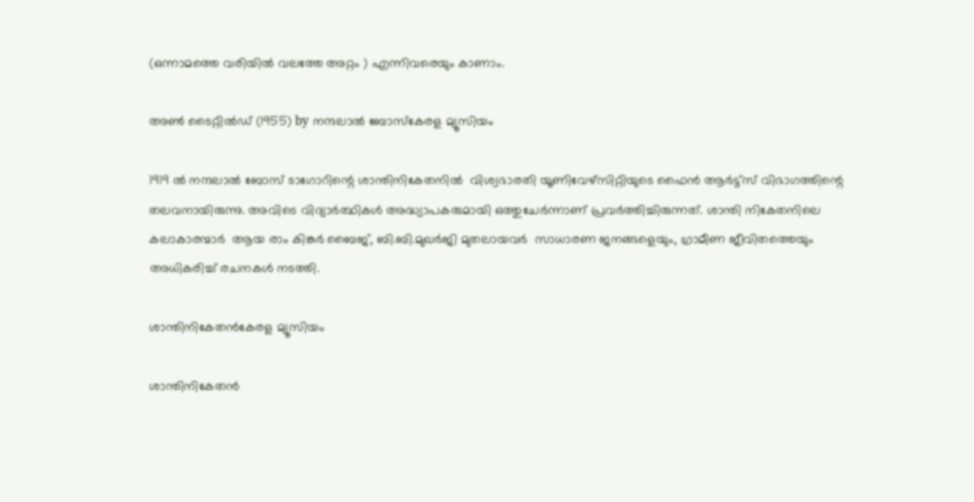(ഒന്നാമത്തെ വരിയിൽ വലത്തേ അറ്റം ) എന്നിവരെയും കാണാം.

അൺ ടൈറ്റിൽഡ് (1955) by നന്ദലാൽ ബോസ്കേരള മ്യൂസിയം

1919 ൽ നന്ദലാൽ ബോസ് ടാഗോറിന്റെ ശാന്തിനികേതനിൽ  വിശ്വഭാരതി യൂണിവേഴ്സിറ്റിയുടെ ഫൈൻ ആർട്ട്സ് വിഭാഗത്തിന്റെ തലവനായിരുന്നു. അവിടെ വിദ്യാർത്ഥികൾ അദ്ധ്യാപകരുമായി ഒത്തുചേർന്നാണ് പ്രവർത്തിച്ചിരുന്നത്. ശാന്തി നികേതനിലെ കലാകാരന്മാർ  ആയ രാം കിങ്കർ ബൈജ്, ബി.ബി.മുഖർജി മുതലായവർ  സാധാരണ ജനങ്ങളെയും, ഗ്രാമീണ ജീവിതത്തെയും അധികരിച്ച് രചനകൾ നടത്തി.

ശാന്തിനികേതൻകേരള മ്യൂസിയം

ശാന്തിനികേതൻ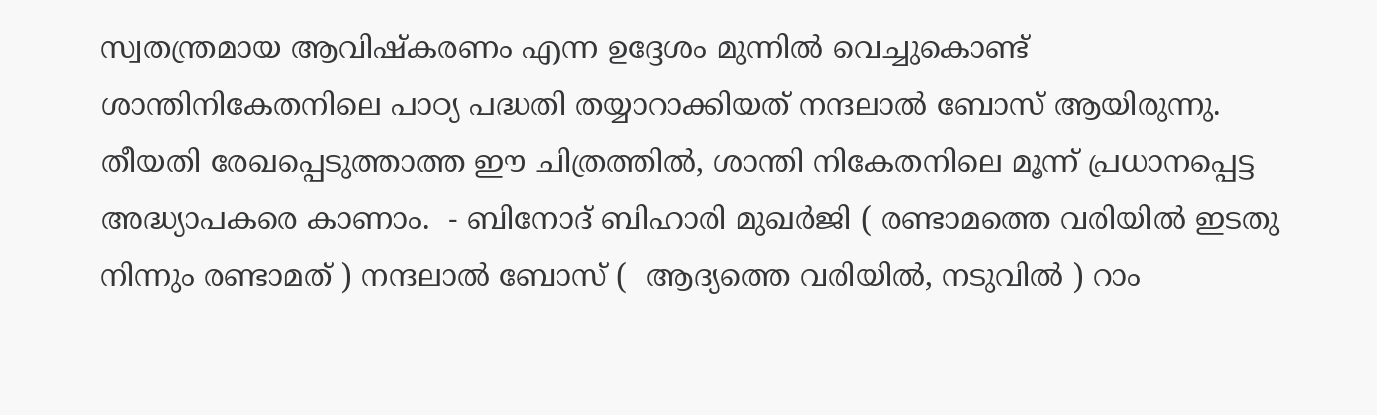സ്വതന്ത്രമായ ആവിഷ്കരണം എന്ന ഉദ്ദേശം മുന്നിൽ വെച്ചുകൊണ്ട് ശാന്തിനികേതനിലെ പാഠ്യ പദ്ധതി തയ്യാറാക്കിയത് നന്ദലാൽ ബോസ് ആയിരുന്നു. തീയതി രേഖപ്പെടുത്താത്ത ഈ ചിത്രത്തിൽ, ശാന്തി നികേതനിലെ മൂന്ന് പ്രധാനപ്പെട്ട അദ്ധ്യാപകരെ കാണാം.  - ബിനോദ് ബിഹാരി മുഖർജി ( രണ്ടാമത്തെ വരിയിൽ ഇടതു നിന്നും രണ്ടാമത് ) നന്ദലാൽ ബോസ് (  ആദ്യത്തെ വരിയിൽ, നടുവിൽ ) റാം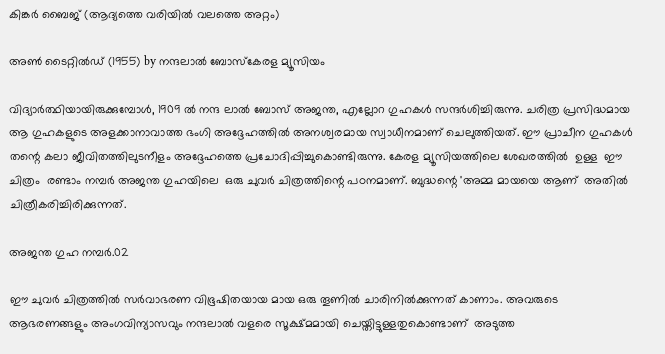കിങ്കർ ബൈജ് (ആദ്യത്തെ വരിയിൽ വലത്തെ അറ്റം)

അൺ ടൈറ്റിൽഡ് (1955) by നന്ദലാൽ ബോസ്കേരള മ്യൂസിയം

വിദ്യാർത്ഥിയായിരുക്കുമ്പോൾ, 1909 ൽ നന്ദ ലാൽ ബോസ് അജന്ത, എല്ലോറ ഗുഹകൾ സന്ദർശിച്ചിരുന്നു. ചരിത്ര പ്രസിദ്ധമായ ആ ഗുഹകളുടെ അളക്കാനാവാത്ത ഭംഗി അദ്ദേഹത്തിൽ അനശ്വരമായ സ്വാധീനമാണ് ചെലുത്തിയത്. ഈ പ്രാചീന ഗുഹകൾ തന്റെ കലാ ജീവിതത്തിലുടനീളം അദ്ദേഹത്തെ പ്രചോദിപ്പിച്ചുകൊണ്ടിരുന്നു. കേരള മ്യൂസിയത്തിലെ ശേഖരത്തിൽ  ഉള്ള  ഈ ചിത്രം  രണ്ടാം നമ്പർ അജന്ത ഗുഹയിലെ  ഒരു ചുവർ ചിത്രത്തിന്റെ പഠനമാണ്. ബുദ്ധന്റെ 'അമ്മ മായയെ ആണ്  അതിൽ ചിത്രീകരിച്ചിരിക്കുന്നത്.

അജന്ത ഗുഹ നമ്പർ.02

ഈ ചുവർ ചിത്രത്തിൽ സർവാഭരണ വിഭൂഷിതയായ മായ ഒരു തൂണിൽ ചാരിനിൽക്കുന്നത് കാണാം. അവരുടെ ആഭരണങ്ങളും അംഗവിന്യാസവും നന്ദലാൽ വളരെ സൂക്ഷ്മമായി ചെയ്തിട്ടുള്ളതുകൊണ്ടാണ്  അടുത്ത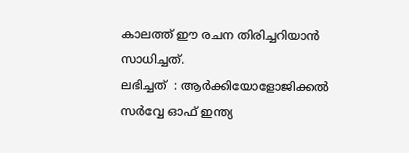കാലത്ത് ഈ രചന തിരിച്ചറിയാൻ സാധിച്ചത്.
ലഭിച്ചത്  : ആർക്കിയോളോജിക്കൽ സർവ്വേ ഓഫ് ഇന്ത്യ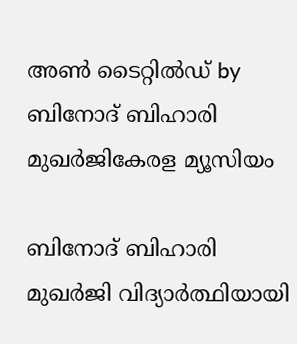അൺ ടൈറ്റിൽഡ് by ബിനോദ് ബിഹാരി മുഖർജികേരള മ്യൂസിയം

ബിനോദ് ബിഹാരി മുഖർജി വിദ്യാർത്ഥിയായി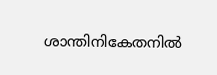ശാന്തിനികേതനിൽ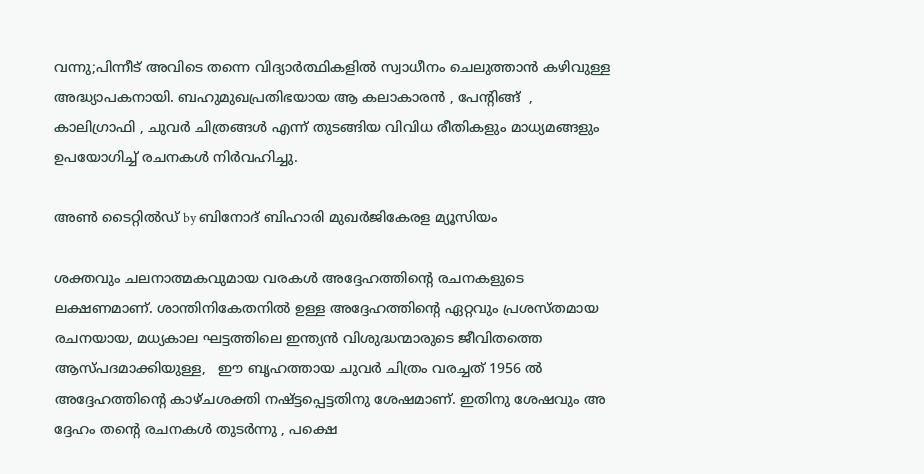വന്നു;പിന്നീട് അവിടെ തന്നെ വിദ്യാർത്ഥികളിൽ സ്വാധീനം ചെലുത്താൻ കഴിവുള്ള അദ്ധ്യാപകനായി. ബഹുമുഖപ്രതിഭയായ ആ കലാകാരൻ , പേന്റിങ്ങ്  , കാലിഗ്രാഫി , ചുവർ ചിത്രങ്ങൾ എന്ന് തുടങ്ങിയ വിവിധ രീതികളും മാധ്യമങ്ങളും ഉപയോഗിച്ച് രചനകൾ നിർവഹിച്ചു.

അൺ ടൈറ്റിൽഡ് by ബിനോദ് ബിഹാരി മുഖർജികേരള മ്യൂസിയം

ശക്തവും ചലനാത്മകവുമായ വരകൾ അദ്ദേഹത്തിന്റെ രചനകളുടെ ലക്ഷണമാണ്. ശാന്തിനികേതനിൽ ഉള്ള അദ്ദേഹത്തിന്റെ ഏറ്റവും പ്രശസ്തമായ രചനയായ, മധ്യകാല ഘട്ടത്തിലെ ഇന്ത്യൻ വിശുദ്ധന്മാരുടെ ജീവിതത്തെ ആസ്പദമാക്കിയുള്ള,   ഈ ബൃഹത്തായ ചുവർ ചിത്രം വരച്ചത് 1956 ൽ അദ്ദേഹത്തിന്റെ കാഴ്ചശക്തി നഷ്ട്ടപ്പെട്ടതിനു ശേഷമാണ്. ഇതിനു ശേഷവും അ ദ്ദേഹം തന്റെ രചനകൾ തുടർന്നു , പക്ഷെ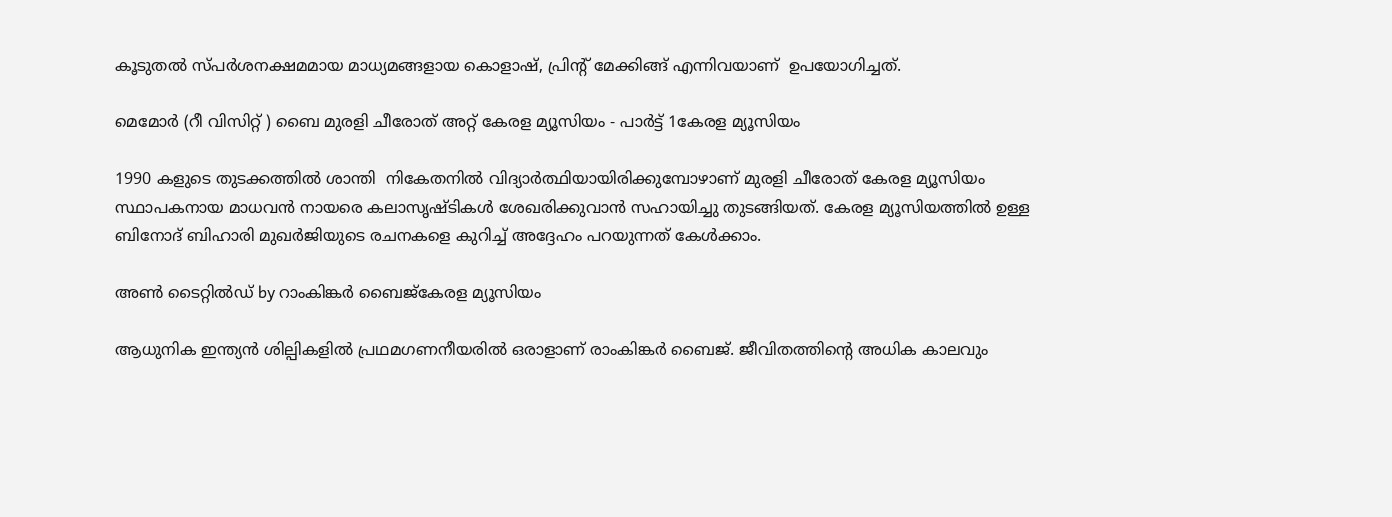കൂടുതൽ സ്പർശനക്ഷമമായ മാധ്യമങ്ങളായ കൊളാഷ്, പ്രിന്റ് മേക്കിങ്ങ് എന്നിവയാണ്  ഉപയോഗിച്ചത്.

മെമോർ (റീ വിസിറ്റ് ) ബൈ മുരളി ചീരോത് അറ്റ് കേരള മ്യൂസിയം - പാർട്ട് 1കേരള മ്യൂസിയം

1990 കളുടെ തുടക്കത്തിൽ ശാന്തി  നികേതനിൽ വിദ്യാർത്ഥിയായിരിക്കുമ്പോഴാണ് മുരളി ചീരോത് കേരള മ്യൂസിയം സ്ഥാപകനായ മാധവൻ നായരെ കലാസൃഷ്ടികൾ ശേഖരിക്കുവാൻ സഹായിച്ചു തുടങ്ങിയത്. കേരള മ്യൂസിയത്തിൽ ഉള്ള ബിനോദ് ബിഹാരി മുഖർജിയുടെ രചനകളെ കുറിച്ച് അദ്ദേഹം പറയുന്നത് കേൾക്കാം.

അൺ ടൈറ്റിൽഡ് by റാംകിങ്കർ ബൈജ്കേരള മ്യൂസിയം

ആധുനിക ഇന്ത്യൻ ശില്പികളിൽ പ്രഥമഗണനീയരിൽ ഒരാളാണ് രാംകിങ്കർ ബൈജ്. ജീവിതത്തിന്റെ അധിക കാലവും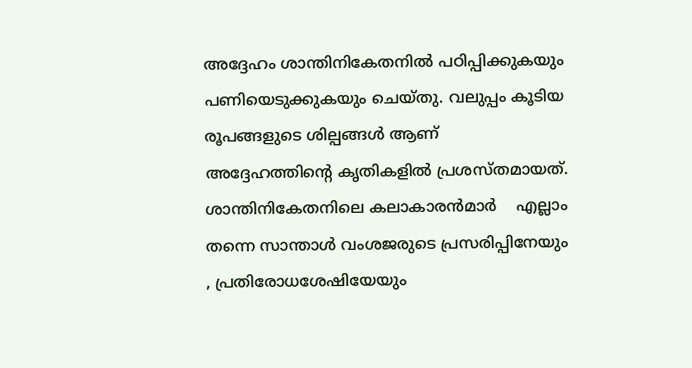അദ്ദേഹം ശാന്തിനികേതനിൽ പഠിപ്പിക്കുകയും പണിയെടുക്കുകയും ചെയ്തു. വലുപ്പം കൂടിയ രൂപങ്ങളുടെ ശില്പങ്ങൾ ആണ് അദ്ദേഹത്തിന്റെ കൃതികളിൽ പ്രശസ്തമായത്. ശാന്തിനികേതനിലെ കലാകാരൻമാർ    എല്ലാം തന്നെ സാന്താൾ വംശജരുടെ പ്രസരിപ്പിനേയും  , പ്രതിരോധശേഷിയേയും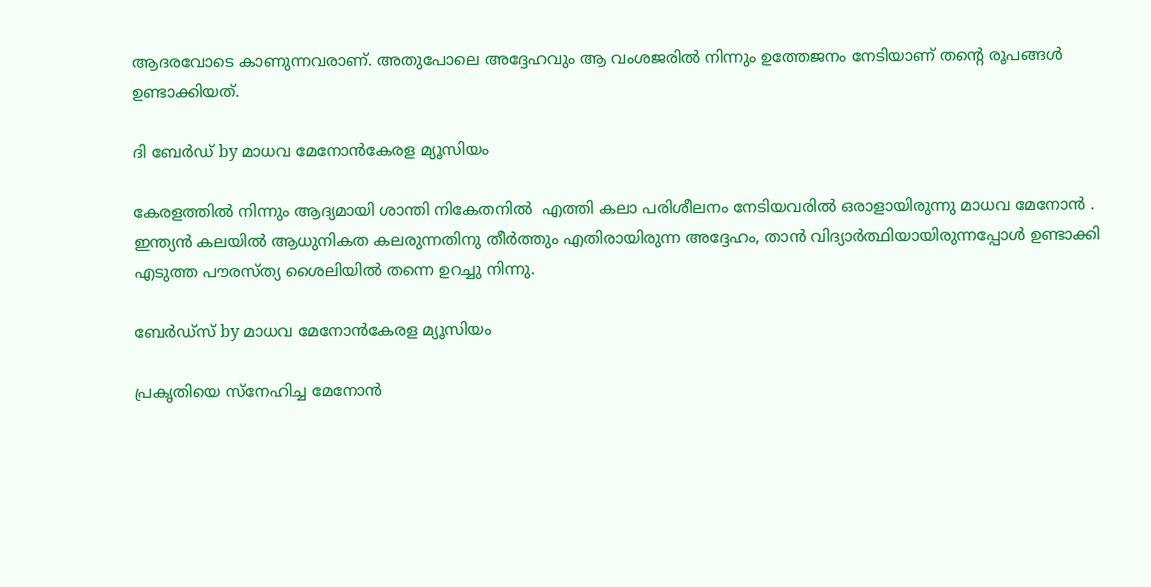ആദരവോടെ കാണുന്നവരാണ്. അതുപോലെ അദ്ദേഹവും ആ വംശജരിൽ നിന്നും ഉത്തേജനം നേടിയാണ് തന്റെ രൂപങ്ങൾ ഉണ്ടാക്കിയത്.

ദി ബേർഡ് by മാധവ മേനോൻകേരള മ്യൂസിയം

കേരളത്തിൽ നിന്നും ആദ്യമായി ശാന്തി നികേതനിൽ  എത്തി കലാ പരിശീലനം നേടിയവരിൽ ഒരാളായിരുന്നു മാധവ മേനോൻ . ഇന്ത്യൻ കലയിൽ ആധുനികത കലരുന്നതിനു തീർത്തും എതിരായിരുന്ന അദ്ദേഹം, താൻ വിദ്യാർത്ഥിയായിരുന്നപ്പോൾ ഉണ്ടാക്കി എടുത്ത പൗരസ്ത്യ ശൈലിയിൽ തന്നെ ഉറച്ചു നിന്നു.

ബേർഡ്‌സ് by മാധവ മേനോൻകേരള മ്യൂസിയം

പ്രകൃതിയെ സ്നേഹിച്ച മേനോൻ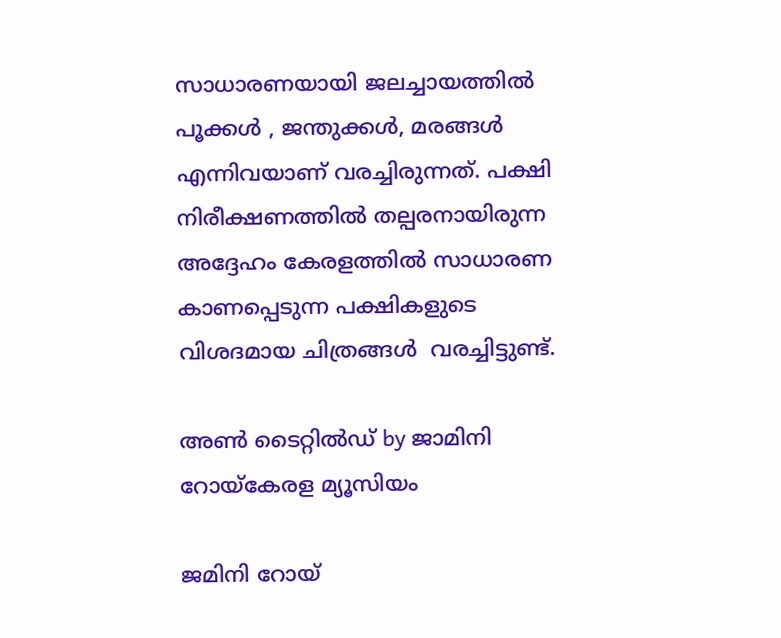സാധാരണയായി ജലച്ചായത്തിൽ പൂക്കൾ , ജന്തുക്കൾ, മരങ്ങൾ എന്നിവയാണ് വരച്ചിരുന്നത്. പക്ഷി നിരീക്ഷണത്തിൽ തല്പരനായിരുന്ന അദ്ദേഹം കേരളത്തിൽ സാധാരണ കാണപ്പെടുന്ന പക്ഷികളുടെ വിശദമായ ചിത്രങ്ങൾ  വരച്ചിട്ടുണ്ട്.

അൺ ടൈറ്റിൽഡ് by ജാമിനി റോയ്കേരള മ്യൂസിയം

ജമിനി റോയ്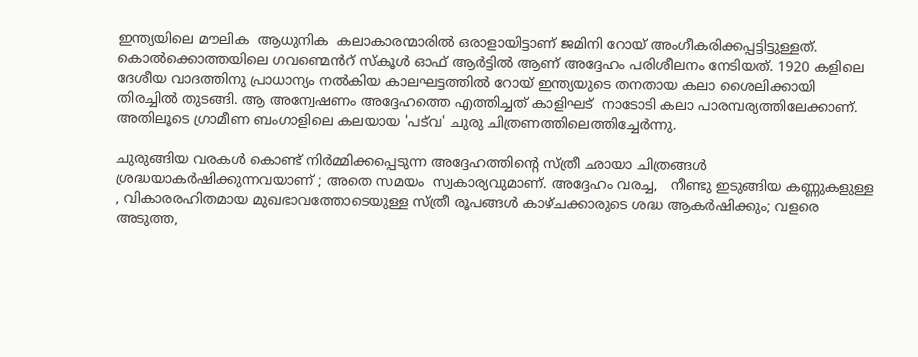ഇന്ത്യയിലെ മൗലിക  ആധുനിക  കലാകാരന്മാരിൽ ഒരാളായിട്ടാണ് ജമിനി റോയ് അംഗീകരിക്കപ്പട്ടിട്ടുള്ളത്. കൊൽക്കൊത്തയിലെ ഗവണ്മെൻറ് സ്‌കൂൾ ഓഫ് ആർട്ടിൽ ആണ് അദ്ദേഹം പരിശീലനം നേടിയത്. 1920 കളിലെ ദേശീയ വാദത്തിനു പ്രാധാന്യം നൽകിയ കാലഘട്ടത്തിൽ റോയ് ഇന്ത്യയുടെ തനതായ കലാ ശൈലിക്കായി തിരച്ചിൽ തുടങ്ങി. ആ അന്വേഷണം അദ്ദേഹത്തെ എത്തിച്ചത് കാളിഘട്  നാടോടി കലാ പാരമ്പര്യത്തിലേക്കാണ്. അതിലൂടെ ഗ്രാമീണ ബംഗാളിലെ കലയായ 'പട്‌വ' ചുരു ചിത്രണത്തിലെത്തിച്ചേർന്നു.

ചുരുങ്ങിയ വരകൾ കൊണ്ട് നിർമ്മിക്കപ്പെടുന്ന അദ്ദേഹത്തിന്റെ സ്ത്രീ ഛായാ ചിത്രങ്ങൾ ശ്രദ്ധയാകർഷിക്കുന്നവയാണ് ; അതെ സമയം  സ്വകാര്യവുമാണ്. അദ്ദേഹം വരച്ച,   നീണ്ടു ഇടുങ്ങിയ കണ്ണുകളുള്ള , വികാരരഹിതമായ മുഖഭാവത്തോടെയുള്ള സ്ത്രീ രൂപങ്ങൾ കാഴ്ചക്കാരുടെ ശദ്ധ ആകർഷിക്കും; വളരെ അടുത്ത,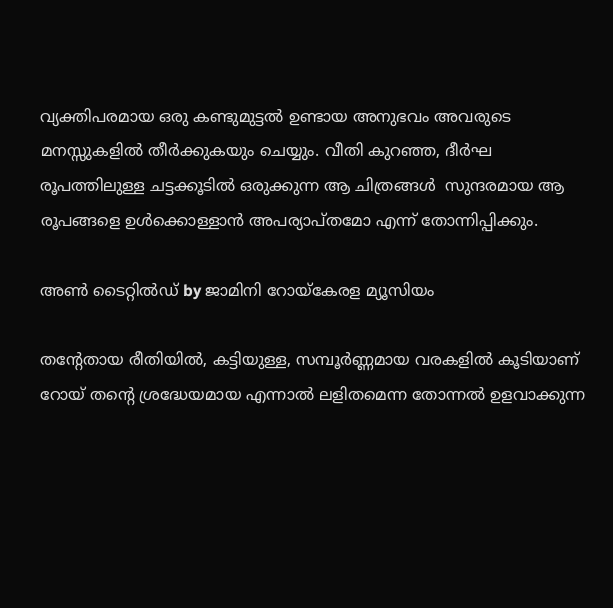വ്യക്തിപരമായ ഒരു കണ്ടുമുട്ടൽ ഉണ്ടായ അനുഭവം അവരുടെ മനസ്സുകളിൽ തീർക്കുകയും ചെയ്യും. വീതി കുറഞ്ഞ, ദീർഘ രൂപത്തിലുള്ള ചട്ടക്കൂടിൽ ഒരുക്കുന്ന ആ ചിത്രങ്ങൾ  സുന്ദരമായ ആ രൂപങ്ങളെ ഉൾക്കൊള്ളാൻ അപര്യാപ്തമോ എന്ന് തോന്നിപ്പിക്കും.

അൺ ടൈറ്റിൽഡ് by ജാമിനി റോയ്കേരള മ്യൂസിയം

തന്റേതായ രീതിയിൽ, കട്ടിയുള്ള, സമ്പൂർണ്ണമായ വരകളിൽ കൂടിയാണ് റോയ് തന്റെ ശ്രദ്ധേയമായ എന്നാൽ ലളിതമെന്ന തോന്നൽ ഉളവാക്കുന്ന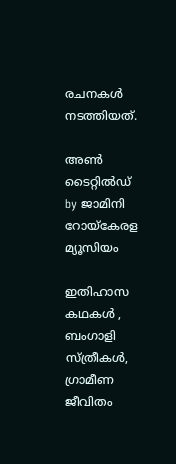രചനകൾ നടത്തിയത്.

അൺ ടൈറ്റിൽഡ് by ജാമിനി റോയ്കേരള മ്യൂസിയം

ഇതിഹാസ കഥകൾ , ബംഗാളി സ്ത്രീകൾ, ഗ്രാമീണ ജീവിതം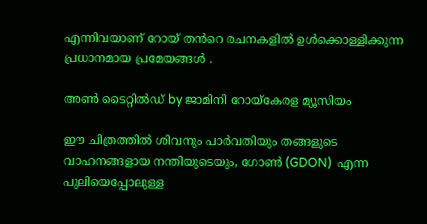എന്നിവയാണ് റോയ് തൻറെ രചനകളിൽ ഉൾക്കൊള്ളിക്കുന്ന  പ്രധാനമായ പ്രമേയങ്ങൾ .

അൺ ടൈറ്റിൽഡ് by ജാമിനി റോയ്കേരള മ്യൂസിയം

ഈ ചിത്രത്തിൽ ശിവനും പാർവതിയും തങ്ങളുടെ വാഹനങ്ങളായ നന്തിയുടെയും, ഗോൺ (GDON)  എന്ന പുലിയെപ്പോലുള്ള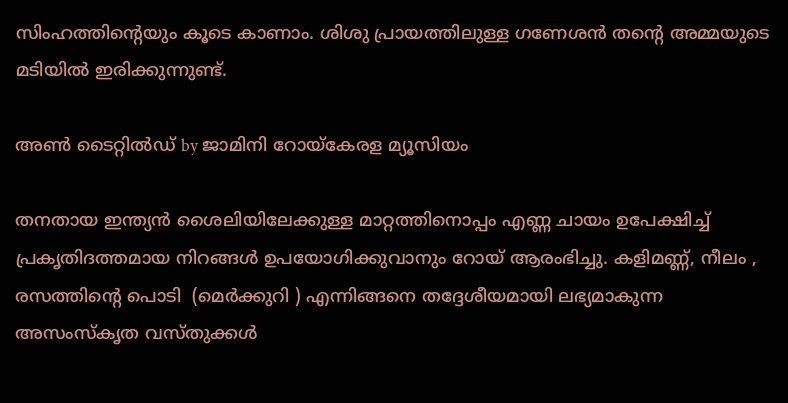സിംഹത്തിന്റെയും കൂടെ കാണാം. ശിശു പ്രായത്തിലുള്ള ഗണേശൻ തന്റെ അമ്മയുടെ മടിയിൽ ഇരിക്കുന്നുണ്ട്.

അൺ ടൈറ്റിൽഡ് by ജാമിനി റോയ്കേരള മ്യൂസിയം

തനതായ ഇന്ത്യൻ ശൈലിയിലേക്കുള്ള മാറ്റത്തിനൊപ്പം എണ്ണ ചായം ഉപേക്ഷിച്ച് പ്രകൃതിദത്തമായ നിറങ്ങൾ ഉപയോഗിക്കുവാനും റോയ് ആരംഭിച്ചു. കളിമണ്ണ്, നീലം , രസത്തിന്റെ പൊടി  (മെർക്കുറി ) എന്നിങ്ങനെ തദ്ദേശീയമായി ലഭ്യമാകുന്ന അസംസ്‌കൃത വസ്തുക്കൾ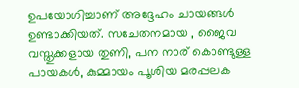ഉപയോഗിച്ചാണ് അദ്ദേഹം ചായങ്ങൾ  ഉണ്ടാക്കിയത്. സചേതനമായ , ജൈവ വസ്തുക്കളായ തുണി, പന നാര് കൊണ്ടുള്ള പായകൾ, കുമ്മായം പൂശിയ മരപ്പലക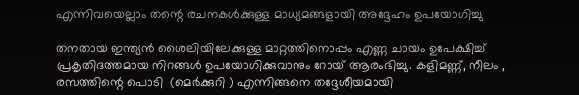എന്നിവയെല്ലാം തന്റെ രചനകൾക്കുള്ള മാധ്യമങ്ങളായി അദ്ദേഹം ഉപയോഗിച്ചു

തനതായ ഇന്ത്യൻ ശൈലിയിലേക്കുള്ള മാറ്റത്തിനൊപ്പം എണ്ണ ചായം ഉപേക്ഷിച്ച് പ്രകൃതിദത്തമായ നിറങ്ങൾ ഉപയോഗിക്കുവാനും റോയ് ആരംഭിച്ചു. കളിമണ്ണ്, നീലം , രസത്തിന്റെ പൊടി  (മെർക്കുറി ) എന്നിങ്ങനെ തദ്ദേശീയമായി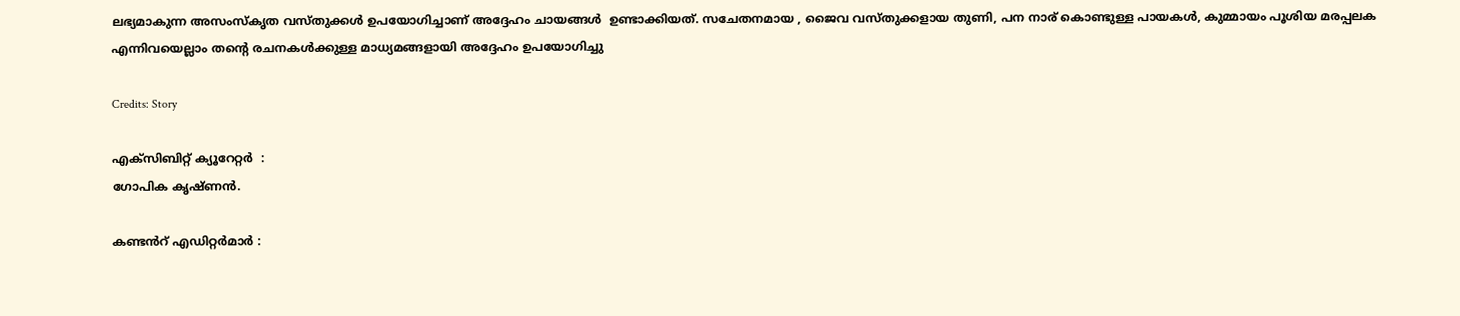ലഭ്യമാകുന്ന അസംസ്‌കൃത വസ്തുക്കൾ ഉപയോഗിച്ചാണ് അദ്ദേഹം ചായങ്ങൾ  ഉണ്ടാക്കിയത്. സചേതനമായ , ജൈവ വസ്തുക്കളായ തുണി, പന നാര് കൊണ്ടുള്ള പായകൾ, കുമ്മായം പൂശിയ മരപ്പലക എന്നിവയെല്ലാം തന്റെ രചനകൾക്കുള്ള മാധ്യമങ്ങളായി അദ്ദേഹം ഉപയോഗിച്ചു

Credits: Story

എക്സിബിറ്റ് ക്യൂറേറ്റർ  :
ഗോപിക കൃഷ്ണൻ.

കണ്ടൻറ് എഡിറ്റർമാർ :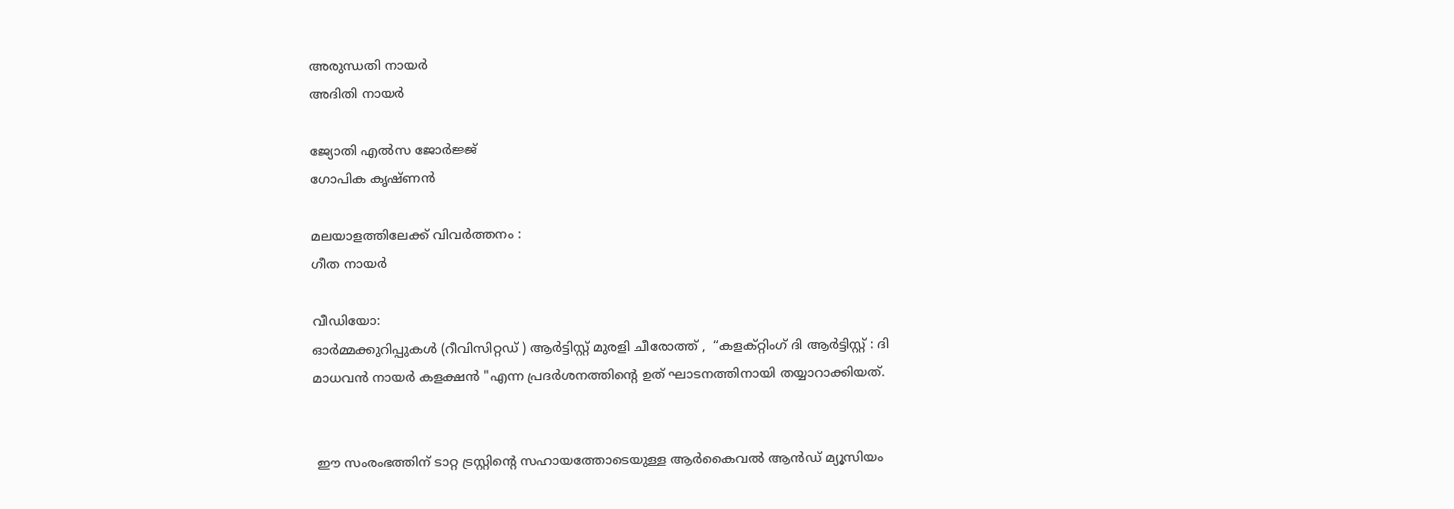അരുന്ധതി നായർ
അദിതി നായർ

ജ്യോതി എൽസ ജോർജ്ജ്
ഗോപിക കൃഷ്ണൻ

മലയാളത്തിലേക്ക് വിവർത്തനം :
ഗീത നായർ

വീഡിയോ:
ഓർമ്മക്കുറിപ്പുകൾ (റീവിസിറ്റഡ് ) ആർട്ടിസ്റ്റ് മുരളി ചീരോത്ത് ,  “കളക്റ്റിംഗ് ദി ആർട്ടിസ്റ്റ് : ദി മാധവൻ നായർ കളക്ഷൻ "എന്ന പ്രദർശനത്തിന്റെ ഉത് ഘാടനത്തിനായി തയ്യാറാക്കിയത്.


 ഈ സംരംഭത്തിന് ടാറ്റ ട്രസ്റ്റിന്റെ സഹായത്തോടെയുള്ള ആർകൈവൽ ആൻഡ് മ്യൂസിയം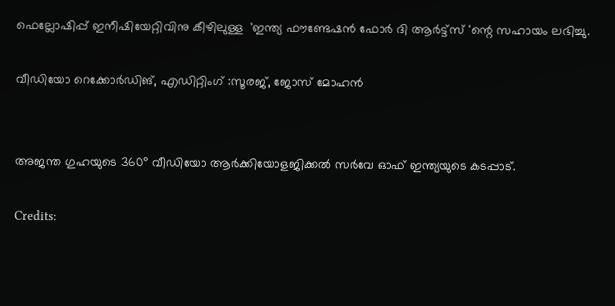ഫെല്ലോഷിപ്പ് ഇനീഷിയേറ്റിവിനു കീഴിലുള്ള  'ഇന്ത്യ ഫൗണ്ടേഷൻ ഫോർ ദി ആർട്ട്സ് 'ന്റെ സഹായം ലഭിച്ചു.

വീഡിയോ റെക്കോർഡിങ്, എഡിറ്റിംഗ് :സൂരജ്, ജോസ് മോഹൻ


അജന്ത ഗുഹയുടെ 360° വീഡിയോ ആർക്കിയോളജിക്കൽ സർവേ ഓഫ് ഇന്ത്യയുടെ കടപ്പാട്.

Credits: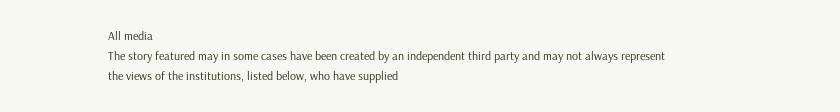All media
The story featured may in some cases have been created by an independent third party and may not always represent the views of the institutions, listed below, who have supplied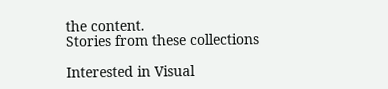the content.
Stories from these collections

Interested in Visual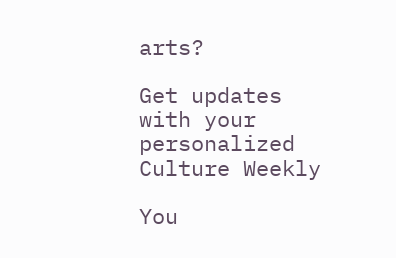arts?

Get updates with your personalized Culture Weekly

You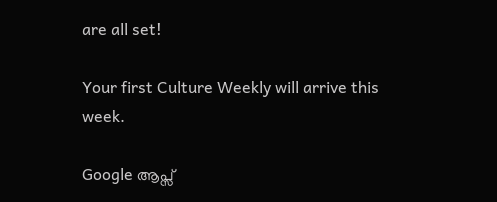are all set!

Your first Culture Weekly will arrive this week.

Google ആപ്സ്